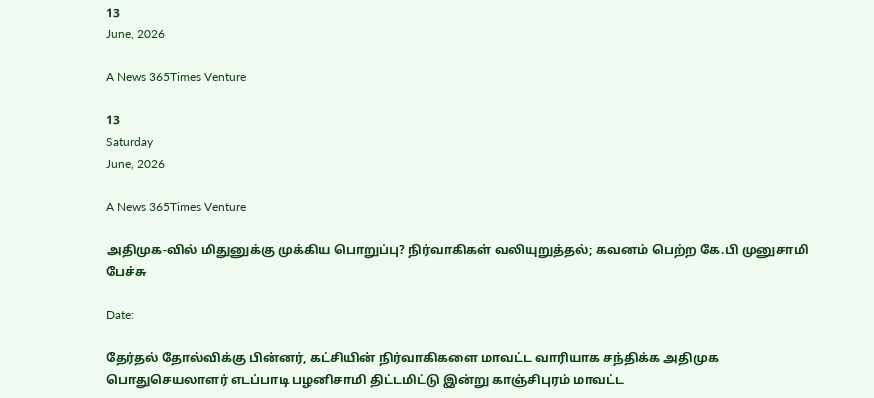13
June, 2026

A News 365Times Venture

13
Saturday
June, 2026

A News 365Times Venture

அதிமுக-வில் மிதுனுக்கு முக்கிய பொறுப்பு? நிர்வாகிகள் வலியுறுத்தல்; கவனம் பெற்ற கே.பி முனுசாமி பேச்சு

Date:

தேர்தல் தோல்விக்கு பின்னர், கட்சியின் நிர்வாகிகளை மாவட்ட வாரியாக சந்திக்க அதிமுக பொதுசெயலாளர் எடப்பாடி பழனிசாமி திட்டமிட்டு இன்று காஞ்சிபுரம் மாவட்ட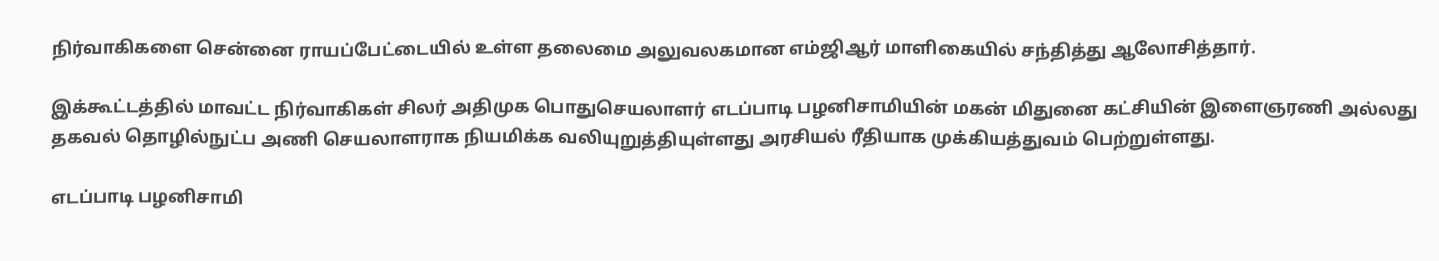நிர்வாகிகளை சென்னை ராயப்பேட்டையில் உள்ள தலைமை அலுவலகமான எம்ஜிஆர் மாளிகையில் சந்தித்து ஆலோசித்தார்.

இக்கூட்டத்தில் மாவட்ட நிர்வாகிகள் சிலர் அதிமுக பொதுசெயலாளர் எடப்பாடி பழனிசாமியின் மகன் மிதுனை கட்சியின் இளைஞரணி அல்லது தகவல் தொழில்நுட்ப அணி செயலாளராக நியமிக்க வலியுறுத்தியுள்ளது அரசியல் ரீதியாக முக்கியத்துவம் பெற்றுள்ளது.

எடப்பாடி பழனிசாமி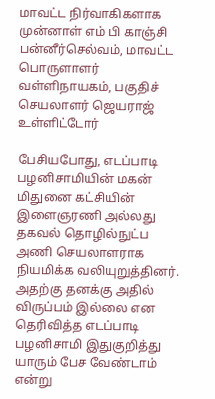மாவட்ட நிர்வாகிகளாக முன்னாள் எம் பி காஞ்சி பன்னீர்செல்வம், மாவட்ட பொருளாளர் வள்ளிநாயகம், பகுதிச் செயலாளர் ஜெயராஜ் உள்ளிட்டோர்

பேசியபோது, எடப்பாடி பழனிசாமியின் மகன் மிதுனை கட்சியின் இளைஞரணி அல்லது தகவல் தொழில்நுட்ப அணி செயலாளராக நியமிக்க வலியுறுத்தினர். அதற்கு தனக்கு அதில் விருப்பம் இல்லை என தெரிவித்த எடப்பாடி பழனிசாமி இதுகுறித்து யாரும் பேச வேண்டாம் என்று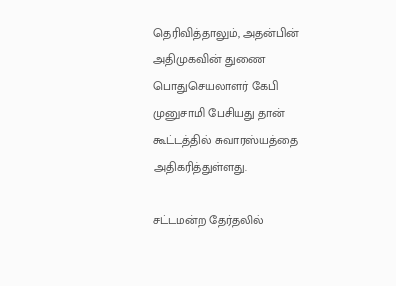தெரிவித்தாலும், அதன்பின் அதிமுகவின் துணை பொதுசெயலாளர் கேபி முனுசாமி பேசியது தான் கூட்டத்தில் சுவாரஸ்யத்தை அதிகரித்துள்ளது.

சட்டமன்ற தேர்தலில்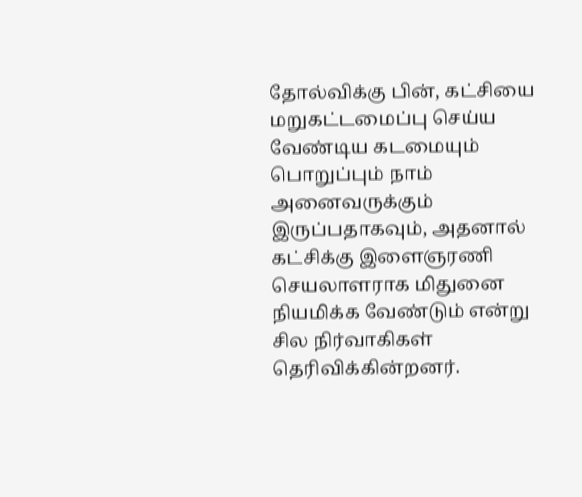தோல்விக்கு பின், கட்சியை மறுகட்டமைப்பு செய்ய வேண்டிய கடமையும் பொறுப்பும் நாம் அனைவருக்கும் இருப்பதாகவும், அதனால் கட்சிக்கு இளைஞரணி செயலாளராக மிதுனை நியமிக்க வேண்டும் என்று சில நிர்வாகிகள் தெரிவிக்கின்றனர்.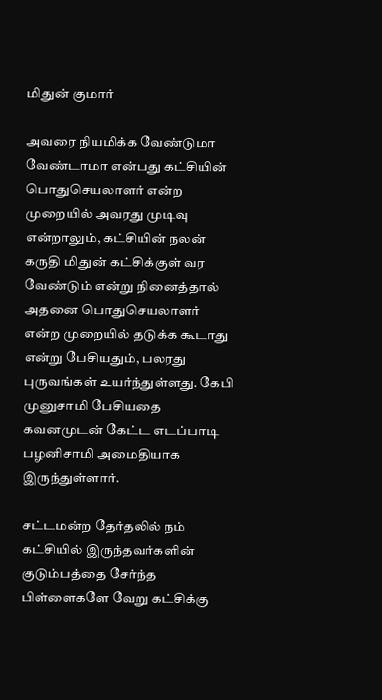மிதுன் குமார்

அவரை நியமிக்க வேண்டுமா வேண்டாமா என்பது கட்சியின் பொதுசெயலாளர் என்ற முறையில் அவரது முடிவு என்றாலும், கட்சியின் நலன் கருதி மிதுன் கட்சிக்குள் வர வேண்டும் என்று நினைத்தால் அதனை பொதுசெயலாளர் என்ற முறையில் தடுக்க கூடாது என்று பேசியதும், பலரது புருவங்கள் உயர்ந்துள்ளது. கேபி முனுசாமி பேசியதை கவனமுடன் கேட்ட எடப்பாடி பழனிசாமி அமைதியாக இருந்துள்ளார்.

சட்டமன்ற தேர்தலில் நம் கட்சியில் இருந்தவர்களின் குடும்பத்தை சேர்ந்த பிள்ளைகளே வேறு கட்சிக்கு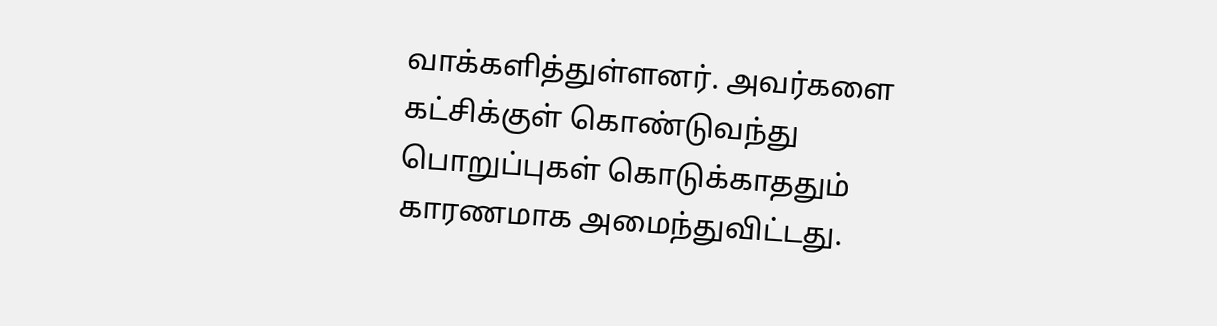வாக்களித்துள்ளனர். அவர்களை கட்சிக்குள் கொண்டுவந்து பொறுப்புகள் கொடுக்காததும் காரணமாக அமைந்துவிட்டது.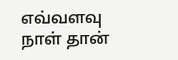எவ்வளவு நாள் தான்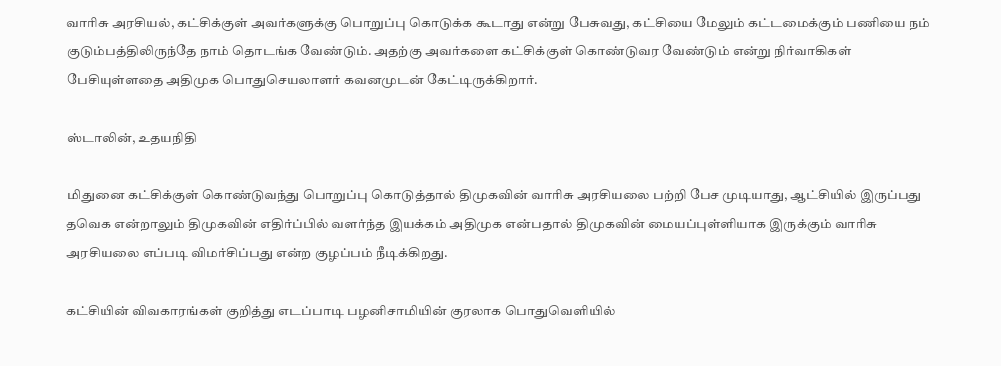வாரிசு அரசியல், கட்சிக்குள் அவர்களுக்கு பொறுப்பு கொடுக்க கூடாது என்று பேசுவது, கட்சியை மேலும் கட்டமைக்கும் பணியை நம் குடும்பத்திலிருந்தே நாம் தொடங்க வேண்டும். அதற்கு அவர்களை கட்சிக்குள் கொண்டுவர வேண்டும் என்று நிர்வாகிகள் பேசியுள்ளதை அதிமுக பொதுசெயலாளர் கவனமுடன் கேட்டிருக்கிறார்.

ஸ்டாலின், உதயநிதி

மிதுனை கட்சிக்குள் கொண்டுவந்து பொறுப்பு கொடுத்தால் திமுகவின் வாரிசு அரசியலை பற்றி பேச முடியாது, ஆட்சியில் இருப்பது தவெக என்றாலும் திமுகவின் எதிர்ப்பில் வளர்ந்த இயக்கம் அதிமுக என்பதால் திமுகவின் மையப்புள்ளியாக இருக்கும் வாரிசு அரசியலை எப்படி விமர்சிப்பது என்ற குழப்பம் நீடிக்கிறது.

கட்சியின் விவகாரங்கள் குறித்து எடப்பாடி பழனிசாமியின் குரலாக பொதுவெளியில்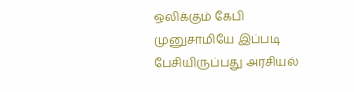ஒலிக்கும் கேபி முனுசாமியே இப்படி பேசியிருப்பது அரசியல்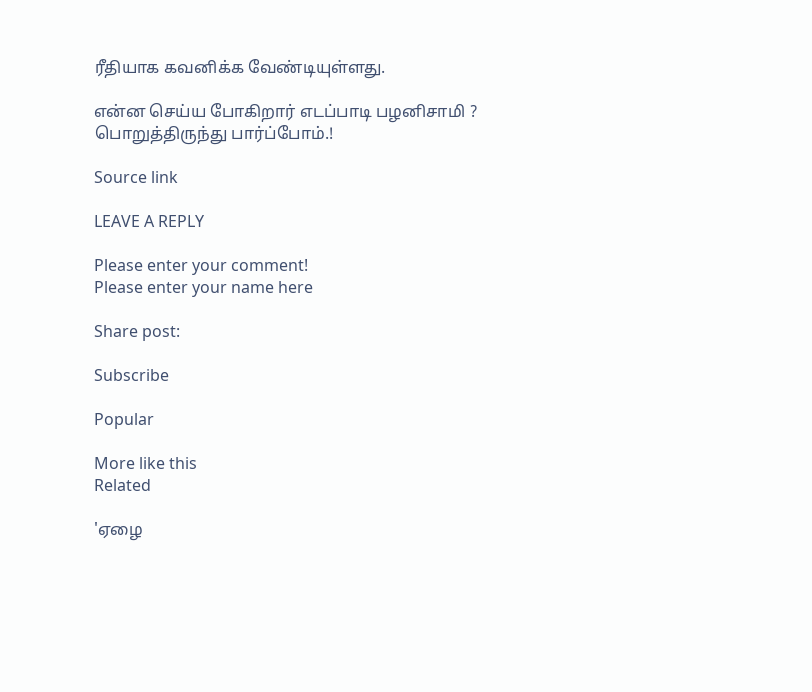ரீதியாக கவனிக்க வேண்டியுள்ளது.

என்ன செய்ய போகிறார் எடப்பாடி பழனிசாமி ? பொறுத்திருந்து பார்ப்போம்.!

Source link

LEAVE A REPLY

Please enter your comment!
Please enter your name here

Share post:

Subscribe

Popular

More like this
Related

'ஏழை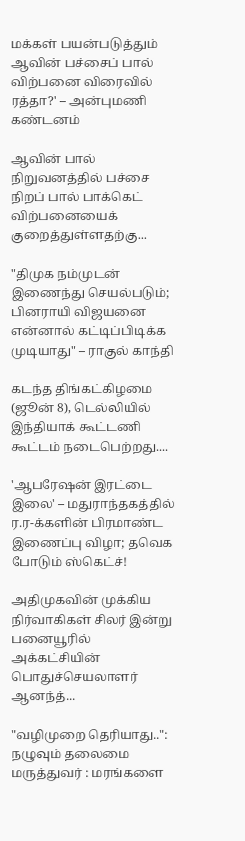மக்கள் பயன்படுத்தும் ஆவின் பச்சைப் பால் விற்பனை விரைவில் ரத்தா?' – அன்புமணி கண்டனம்

ஆவின் பால் நிறுவனத்தில் பச்சை நிறப் பால் பாக்கெட் விற்பனையைக் குறைத்துள்ளதற்கு...

"திமுக நம்முடன் இணைந்து செயல்படும்; பினராயி விஜயனை என்னால் கட்டிப்பிடிக்க முடியாது" – ராகுல் காந்தி

கடந்த திங்கட்கிழமை (ஜூன் 8), டெல்லியில் இந்தியாக் கூட்டணி கூட்டம் நடைபெற்றது....

'ஆபரேஷன் இரட்டை இலை' – மதுராந்தகத்தில் ர.ர-க்களின் பிரமாண்ட இணைப்பு விழா; தவெக போடும் ஸ்கெட்ச்!

அதிமுகவின் முக்கிய நிர்வாகிகள் சிலர் இன்று பனையூரில் அக்கட்சியின் பொதுச்செயலாளர் ஆனந்த்...

"வழிமுறை தெரியாது..": நழுவும் தலைமை மருத்துவர் : மரங்களை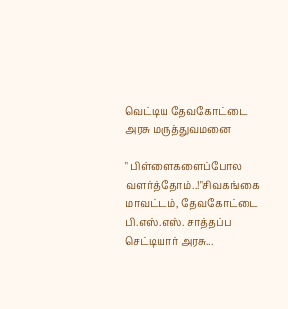வெட்டிய தேவகோட்டை அரசு மருத்துவமனை

" பிள்ளைகளைப்போல வளர்த்தோம்..!"சிவகங்கை மாவட்டம், தேவகோட்டை பி.எஸ்.எஸ். சாத்தப்ப செட்டியார் அரசு...